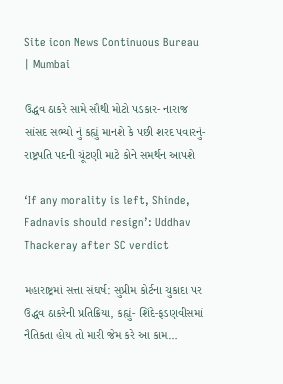Site icon News Continuous Bureau | Mumbai

ઉદ્ધવ ઠાકરે સામે સૌથી મોટો પડકાર- નારાજ સાંસદ સભ્યો નું કહ્યું માનશે કે પછી શરદ પવારનું-  રાષ્ટ્રપતિ પદની ચૂંટણી માટે કોને સમર્થન આપશે

‘If any morality is left, Shinde, Fadnavis should resign’: Uddhav Thackeray after SC verdict

મહારાષ્ટ્રમાં સત્તા સંઘર્ષ: સુપ્રીમ કોર્ટના ચુકાદા પર ઉદ્ધવ ઠાકરેની પ્રતિક્રિયા, કહ્યું- શિંદે-ફડણવીસમાં નૈતિકતા હોય તો મારી જેમ કરે આ કામ…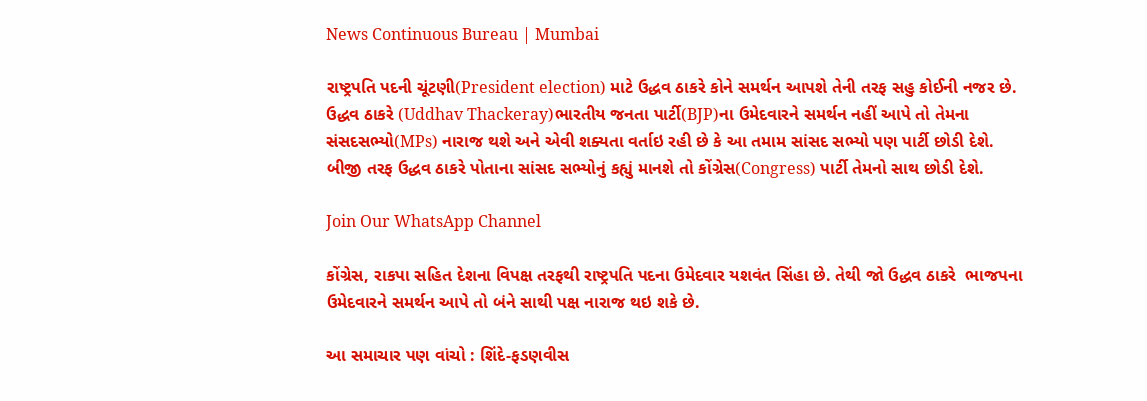News Continuous Bureau | Mumbai

રાષ્ટ્રપતિ પદની ચૂંટણી(President election) માટે ઉદ્ધવ ઠાકરે કોને સમર્થન આપશે તેની તરફ સહુ કોઈની નજર છે. ઉદ્ધવ ઠાકરે (Uddhav Thackeray)ભારતીય જનતા પાર્ટી(BJP)ના ઉમેદવારને સમર્થન નહીં આપે તો તેમના સંસદસભ્યો(MPs) નારાજ થશે અને એવી શક્યતા વર્તાઇ રહી છે કે આ તમામ સાંસદ સભ્યો પણ પાર્ટી છોડી દેશે. બીજી તરફ ઉદ્ધવ ઠાકરે પોતાના સાંસદ સભ્યોનું કહ્યું માનશે તો કોંગ્રેસ(Congress) પાર્ટી તેમનો સાથ છોડી દેશે.

Join Our WhatsApp Channel

કોંગ્રેસ, રાકપા સહિત દેશના વિપક્ષ તરફથી રાષ્ટ્રપતિ પદના ઉમેદવાર યશવંત સિંહા છે. તેથી જો ઉદ્ધવ ઠાકરે  ભાજપના ઉમેદવારને સમર્થન આપે તો બંને સાથી પક્ષ નારાજ થઇ શકે છે.

આ સમાચાર પણ વાંચો : શિંદે-ફડણવીસ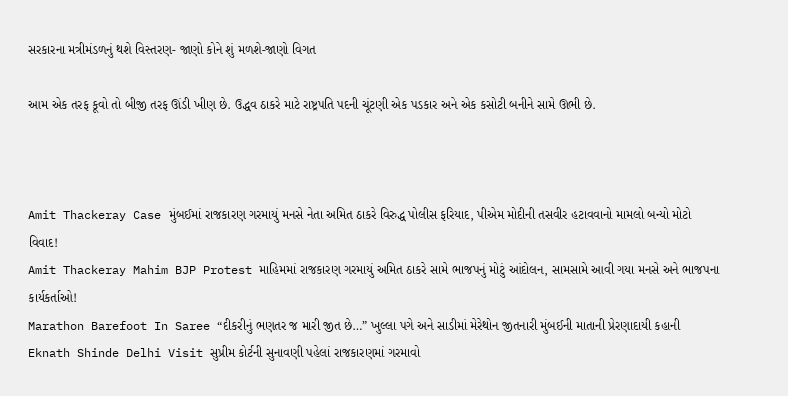સરકારના મત્રીમંડળનું થશે વિસ્તરણ- જાણો કોને શું મળશે-જાણો વિગત

આમ એક તરફ કૂવો તો બીજી તરફ ઊંડી ખીણ છે. ઉદ્ધવ ઠાકરે માટે રાષ્ટ્રપતિ પદની ચૂંટણી એક પડકાર અને એક કસોટી બનીને સામે ઊભી છે.



Amit Thackeray Case મુંબઈમાં રાજકારણ ગરમાયું મનસે નેતા અમિત ઠાકરે વિરુદ્ધ પોલીસ ફરિયાદ, પીએમ મોદીની તસવીર હટાવવાનો મામલો બન્યો મોટો વિવાદ!
Amit Thackeray Mahim BJP Protest માહિમમાં રાજકારણ ગરમાયું અમિત ઠાકરે સામે ભાજપનું મોટું આંદોલન, સામસામે આવી ગયા મનસે અને ભાજપના કાર્યકર્તાઓ!
Marathon Barefoot In Saree “દીકરીનું ભણતર જ મારી જીત છે…” ખુલ્લા પગે અને સાડીમાં મેરેથોન જીતનારી મુંબઈની માતાની પ્રેરણાદાયી કહાની
Eknath Shinde Delhi Visit સુપ્રીમ કોર્ટની સુનાવણી પહેલાં રાજકારણમાં ગરમાવો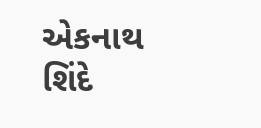એકનાથ શિંદે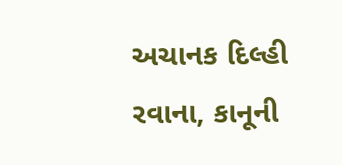અચાનક દિલ્હી રવાના, કાનૂની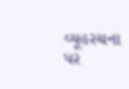વ્યૂહરચના પર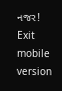નજર!
Exit mobile version